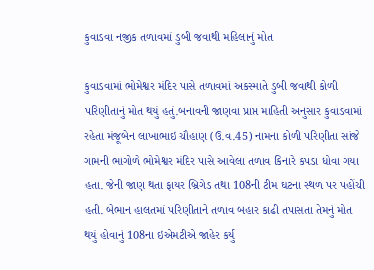કુવાડવા નજીક તળાવમાં ડુબી જવાથી મહિલાનું મોત

કુવાડવામાં ભોમેશ્વર મંદિર પાસે તળાવમાં અકસ્માતે ડુબી જવાથી કોળી પરિણીતાનું મોત થયું હતું.બનાવની જાણવા પ્રાપ્ત માહિતી અનુસાર કુવાડવામાં રહેતા મંજૂબેન લાખાભાઇ ચૌહાણ (ઉ.વ.45) નામના કોળી પરિણીતા સાંજે ગામની ભાગોળે ભોમેશ્વર મંદિર પાસે આવેલા તળાવ કિનારે કપડા ધોવા ગયા હતા. જેની જાણ થતા ફાયર બ્રિગેડ તથા 108ની ટીમ ઘટના સ્થળ પર પહોંચી હતી. બેભાન હાલતમાં પરિણીતાને તળાવ બહાર કાઢી તપાસતા તેમનું મોત થયું હોવાનું 108ના ઇએમટીએ જાહેર કર્યુ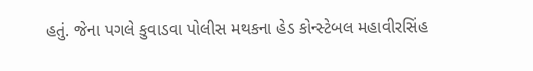હતું. જેના પગલે કુવાડવા પોલીસ મથકના હેડ કોન્સ્ટેબલ મહાવીરસિંહ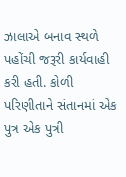ઝાલાએ બનાવ સ્થળે પહોંચી જરૂરી કાર્યવાહી કરી હતી. કોળી પરિણીતાને સંતાનમાં એક પુત્ર એક પુત્રી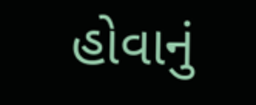હોવાનું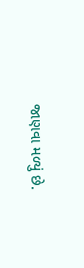જાણવા મળ્યું છે.